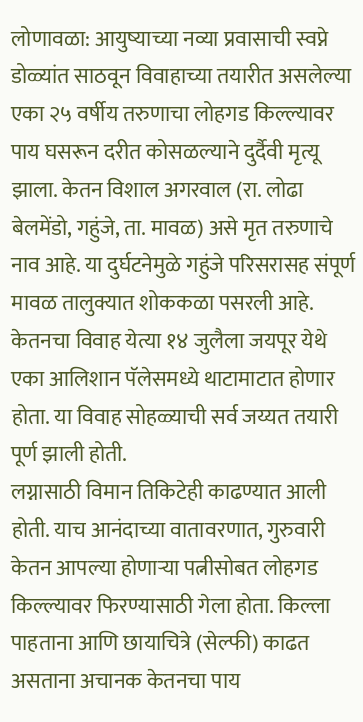लोणावळा: आयुष्याच्या नव्या प्रवासाची स्वप्ने डोळ्यांत साठवून विवाहाच्या तयारीत असलेल्या एका २५ वर्षीय तरुणाचा लोहगड किल्ल्यावर पाय घसरून दरीत कोसळल्याने दुर्दैवी मृत्यू झाला. केतन विशाल अगरवाल (रा. लोढा बेलमेंडो, गहुंजे, ता. मावळ) असे मृत तरुणाचे नाव आहे. या दुर्घटनेमुळे गहुंजे परिसरासह संपूर्ण मावळ तालुक्यात शोककळा पसरली आहे.
केतनचा विवाह येत्या १४ जुलैला जयपूर येथे एका आलिशान पॅलेसमध्ये थाटामाटात होणार होता. या विवाह सोहळ्याची सर्व जय्यत तयारी पूर्ण झाली होती.
लग्नासाठी विमान तिकिटेही काढण्यात आली होती. याच आनंदाच्या वातावरणात, गुरुवारी केतन आपल्या होणाऱ्या पत्नीसोबत लोहगड किल्ल्यावर फिरण्यासाठी गेला होता. किल्ला पाहताना आणि छायाचित्रे (सेल्फी) काढत असताना अचानक केतनचा पाय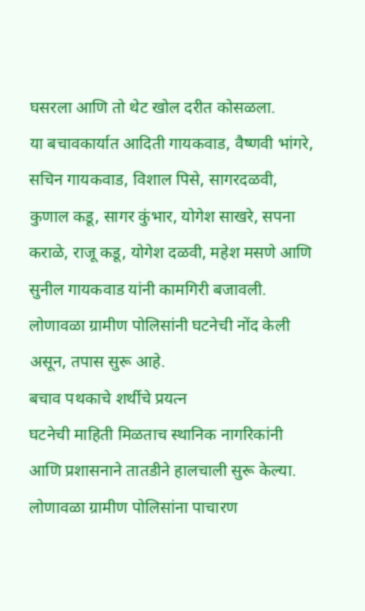घसरला आणि तो थेट खोल दरीत कोसळला.
या बचावकार्यात आदिती गायकवाड, वैष्णवी भांगरे, सचिन गायकवाड, विशाल पिसे, सागरदळवी, कुणाल कडू, सागर कुंभार, योगेश साखरे, सपना कराळे, राजू कडू, योगेश दळवी, महेश मसणे आणि सुनील गायकवाड यांनी कामगिरी बजावली. लोणावळा ग्रामीण पोलिसांनी घटनेची नोंद केली असून, तपास सुरू आहे.
बचाव पथकाचे शर्थीचे प्रयत्न
घटनेची माहिती मिळताच स्थानिक नागरिकांनी आणि प्रशासनाने तातडीने हालचाली सुरू केल्या. लोणावळा ग्रामीण पोलिसांना पाचारण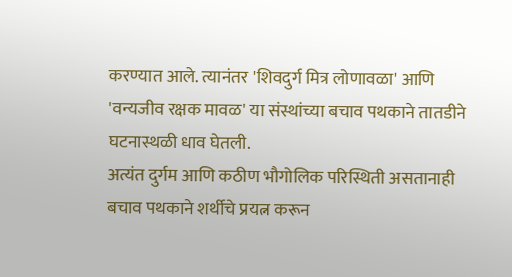करण्यात आले. त्यानंतर 'शिवदुर्ग मित्र लोणावळा' आणि 'वन्यजीव रक्षक मावळ' या संस्थांच्या बचाव पथकाने तातडीने घटनास्थळी धाव घेतली.
अत्यंत दुर्गम आणि कठीण भौगोलिक परिस्थिती असतानाही बचाव पथकाने शर्थीचे प्रयत्न करून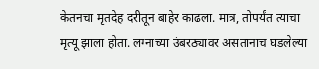केतनचा मृतदेह दरीतून बाहेर काढला. मात्र, तोपर्यंत त्याचा मृत्यू झाला होता. लग्नाच्या उंबरठ्यावर असतानाच घडलेल्या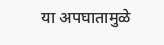या अपघातामुळे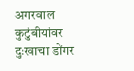अगरवाल कुटुंबीयांवर दुःखाचा डोंगर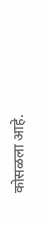कोसळला आहे.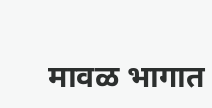मावळ भागात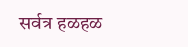सर्वत्र हळहळ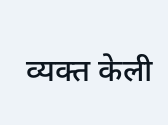व्यक्त केली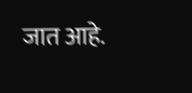जात आहे.